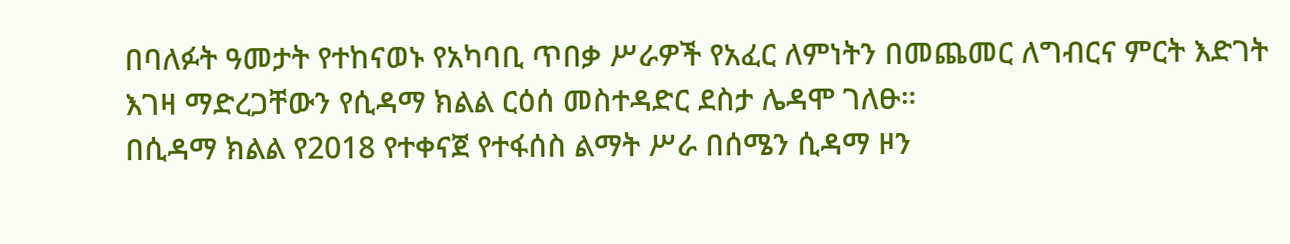በባለፉት ዓመታት የተከናወኑ የአካባቢ ጥበቃ ሥራዎች የአፈር ለምነትን በመጨመር ለግብርና ምርት እድገት እገዛ ማድረጋቸውን የሲዳማ ክልል ርዕሰ መስተዳድር ደስታ ሌዳሞ ገለፁ።
በሲዳማ ክልል የ2018 የተቀናጀ የተፋሰስ ልማት ሥራ በሰሜን ሲዳማ ዞን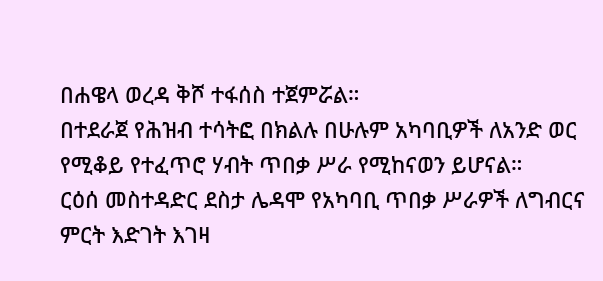በሐዌላ ወረዳ ቅሾ ተፋሰስ ተጀምሯል።
በተደራጀ የሕዝብ ተሳትፎ በክልሉ በሁሉም አካባቢዎች ለአንድ ወር የሚቆይ የተፈጥሮ ሃብት ጥበቃ ሥራ የሚከናወን ይሆናል።
ርዕሰ መስተዳድር ደስታ ሌዳሞ የአካባቢ ጥበቃ ሥራዎች ለግብርና ምርት እድገት እገዛ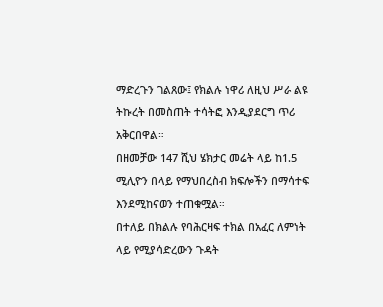ማድረጉን ገልጸው፤ የክልሉ ነዋሪ ለዚህ ሥራ ልዩ ትኩረት በመስጠት ተሳትፎ እንዲያደርግ ጥሪ አቅርበዋል።
በዘመቻው 147 ሺህ ሄክታር መሬት ላይ ከ1.5 ሚሊዮን በላይ የማህበረስብ ክፍሎችን በማሳተፍ እንደሚከናወን ተጠቁሟል።
በተለይ በክልሉ የባሕርዛፍ ተክል በአፈር ለምነት ላይ የሚያሳድረውን ጉዳት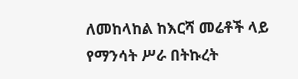ለመከላከል ከእርሻ መሬቶች ላይ የማንሳት ሥራ በትኩረት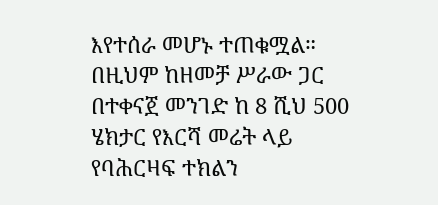እየተሰራ መሆኑ ተጠቁሟል።
በዚህም ከዘመቻ ሥራው ጋር በተቀናጀ መንገድ ከ 8 ሺህ 500 ሄክታር የእርሻ መሬት ላይ የባሕርዛፍ ተክልን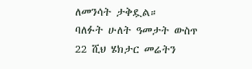ለመንሳት ታቅዷል።
ባለፉት ሁለት ዓመታት ውስጥ 22 ሺህ ሄክታር መሬትን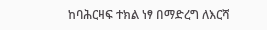ከባሕርዛፍ ተክል ነፃ በማድረግ ለእርሻ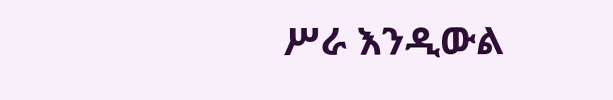ሥራ እንዲውል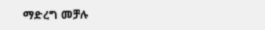ማድረግ መቻሉ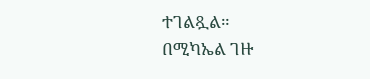ተገልጿል።
በሚካኤል ገዙ